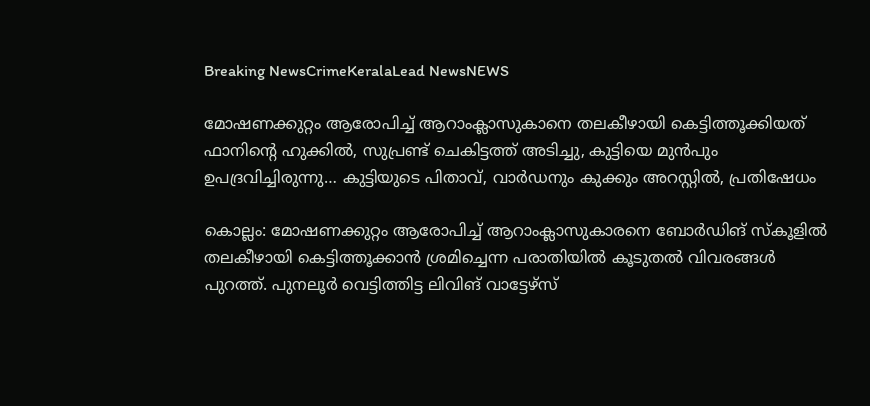Breaking NewsCrimeKeralaLead NewsNEWS

മോഷണക്കുറ്റം ആരോപിച്ച് ആറാംക്ലാസുകാനെ തലകീഴായി കെട്ടിത്തൂക്കിയത് ഫാനിന്റെ ഹുക്കിൽ, സുപ്രണ്ട് ചെകിട്ടത്ത് അടിച്ചു, കുട്ടിയെ മുൻപും ഉപദ്രവിച്ചിരുന്നു… കുട്ടിയു‌ടെ പിതാവ്, വാർഡനും കുക്കും അറസ്റ്റിൽ, പ്രതിഷേധം

കൊല്ലം: മോഷണക്കുറ്റം ആരോപിച്ച് ആറാംക്ലാസുകാരനെ ബോർഡിങ് സ്കൂളിൽ തലകീഴായി കെട്ടിത്തൂക്കാൻ ശ്രമിച്ചെന്ന പരാതിയിൽ കൂടുതൽ വിവരങ്ങൾ പുറത്ത്. പുനലൂർ വെട്ടിത്തിട്ട ലിവിങ് വാട്ടേഴ്സ്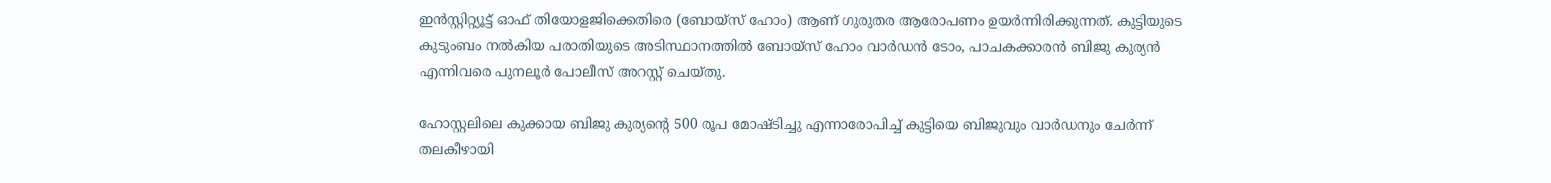ഇൻസ്റ്റിറ്റ്യൂട്ട് ഓഫ് തിയോളജിക്കെതിരെ (ബോയ്സ് ഹോം) ആണ് ഗുരുതര ആരോപണം ഉയർന്നിരിക്കുന്നത്. കുട്ടിയുടെ കുടുംബം നൽകിയ പരാതിയുടെ അടിസ്ഥാനത്തിൽ ബോയ്സ് ഹോം വാർഡൻ ടോം, പാചകക്കാരൻ ബിജു കുര്യൻ എന്നിവരെ പുനലൂർ പോലീസ് അറസ്റ്റ് ചെയ്തു.

ഹോസ്റ്റലിലെ കുക്കായ ബിജു കുര്യന്റെ 500 രൂപ മോഷ്ടിച്ചു എന്നാരോപിച്ച് കുട്ടിയെ ബിജുവും വാർഡനും ചേർന്ന് തലകീഴായി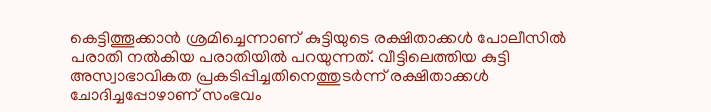കെട്ടിത്തൂക്കാൻ ശ്രമിച്ചെന്നാണ് കുട്ടിയുടെ രക്ഷിതാക്കൾ പോലീസിൽ പരാതി നൽകിയ പരാതിയിൽ പറയുന്നത്. വീട്ടിലെത്തിയ കുട്ടി അസ്വാഭാവികത പ്രകടിപ്പിച്ചതിനെത്തുടർന്ന് രക്ഷിതാക്കൾ ചോദിച്ചപ്പോഴാണ് സംഭവം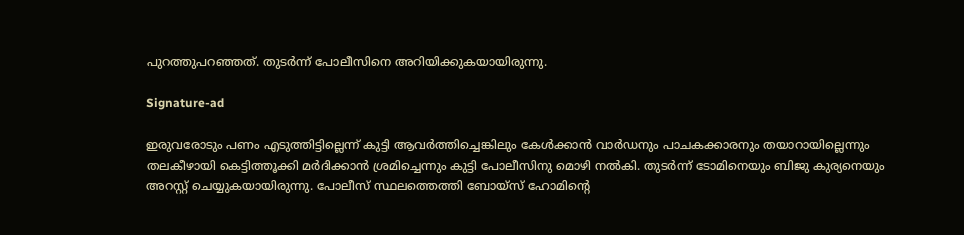പുറത്തുപറഞ്ഞത്. തുടർന്ന് പോലീസിനെ അറിയിക്കുകയായിരുന്നു.

Signature-ad

ഇരുവരോടും പണം എടുത്തിട്ടില്ലെന്ന് കുട്ടി ആവർത്തിച്ചെങ്കിലും കേൾക്കാൻ വാർഡനും പാചകക്കാരനും തയാറായില്ലെന്നും തലകീഴായി കെട്ടിത്തൂക്കി മർദിക്കാൻ ശ്രമിച്ചെന്നും കുട്ടി പോലീസിനു മൊഴി നൽകി. തുടർന്ന് ടോമിനെയും ബിജു കുര്യനെയും അറസ്റ്റ് ചെയ്യുകയായിരുന്നു. പോലീസ് സ്ഥലത്തെത്തി ബോയ്സ് ഹോമിന്റെ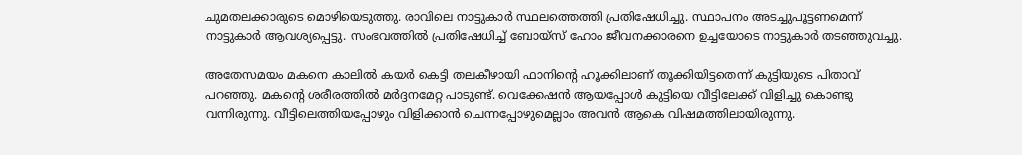ചുമതലക്കാരുടെ മൊഴിയെടുത്തു. രാവിലെ നാട്ടുകാർ സ്ഥലത്തെത്തി പ്രതിഷേധിച്ചു. സ്ഥാപനം അടച്ചുപൂട്ടണമെന്ന് നാട്ടുകാർ ആവശ്യപ്പെട്ടു. സംഭവത്തിൽ പ്രതിഷേധിച്ച് ബോയ്സ് ഹോം ജീവനക്കാരനെ ഉച്ചയോടെ നാട്ടുകാർ തടഞ്ഞുവച്ചു.

അതേസമയം മകനെ കാലിൽ കയർ കെട്ടി തലകീഴായി ഫാനിന്റെ ഹൂക്കിലാണ് തൂക്കിയിട്ടതെന്ന് കുട്ടിയുടെ പിതാവ് പറഞ്ഞു. മകന്റെ ശരീരത്തിൽ മർദ്ദനമേറ്റ പാടുണ്ട്. വെക്കേഷൻ ആയപ്പോൾ കുട്ടിയെ വീട്ടിലേക്ക് വിളിച്ചു കൊണ്ടു വന്നിരുന്നു. വീട്ടിലെത്തിയപ്പോഴും വിളിക്കാൻ ചെന്നപ്പോഴുമെല്ലാം അവൻ ആകെ വിഷമത്തിലായിരുന്നു.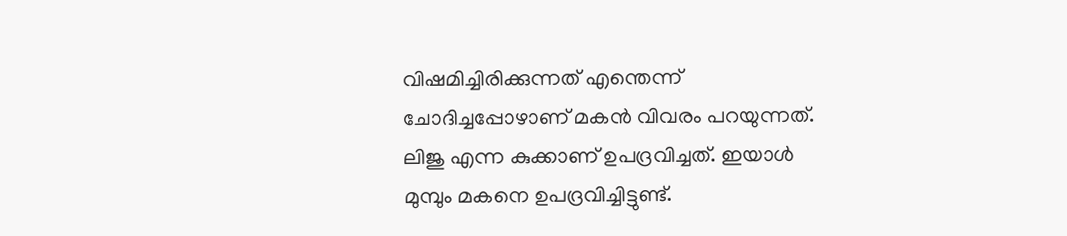വിഷമിച്ചിരിക്കുന്നത് എന്തെന്ന് ചോദിച്ചപ്പോഴാണ് മകൻ വിവരം പറയുന്നത്. ലിജു എന്ന കുക്കാണ് ഉപദ്രവിച്ചത്. ഇയാൾ മുമ്പും മകനെ ഉപദ്രവിച്ചിട്ടുണ്ട്.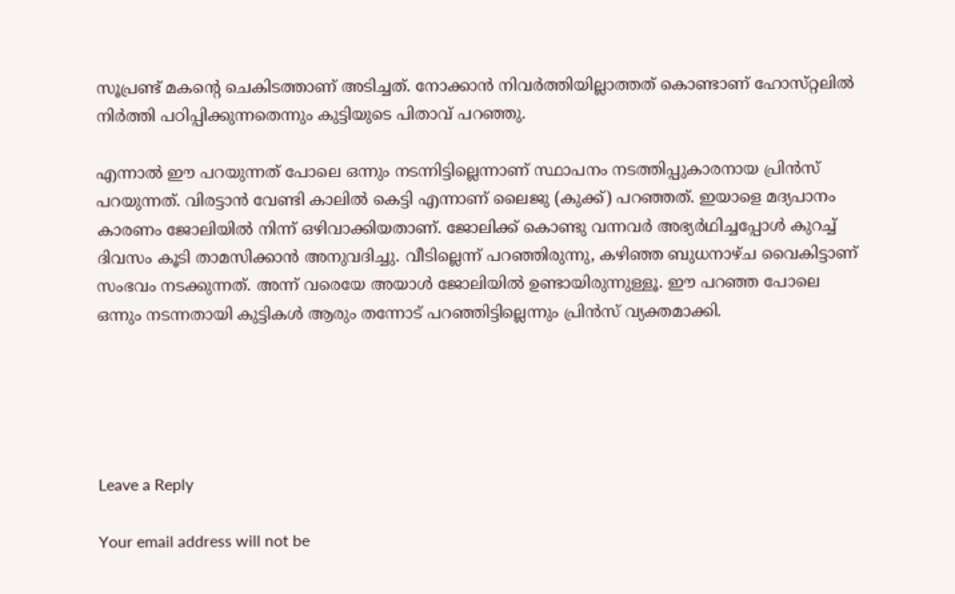സൂപ്രണ്ട് മകന്റെ ചെകിടത്താണ് അടിച്ചത്. നോക്കാൻ നിവർത്തിയില്ലാത്തത് കൊണ്ടാണ് ഹോസ്‌റ്റലിൽ നിർത്തി പഠിപ്പിക്കുന്നതെന്നും കുട്ടിയുടെ പിതാവ് പറഞ്ഞു.

എന്നാൽ ഈ പറയുന്നത് പോലെ ഒന്നും നടന്നിട്ടില്ലെന്നാണ് സ്ഥാപനം നടത്തിപ്പുകാരനായ പ്രിൻസ് പറയുന്നത്. വിരട്ടാൻ വേണ്ടി കാലിൽ കെട്ടി എന്നാണ് ലൈജു (കുക്ക്) പറഞ്ഞത്. ഇയാളെ മദ്യപാനം കാരണം ജോലിയിൽ നിന്ന് ഒഴിവാക്കിയതാണ്. ജോലിക്ക് കൊണ്ടു വന്നവർ അഭ്യർഥിച്ചപ്പോൾ കുറച്ച് ദിവസം കൂടി താമസിക്കാൻ അനുവദിച്ചു. വീടില്ലെന്ന് പറഞ്ഞിരുന്നു, കഴിഞ്ഞ ബുധനാഴ്ച വൈകിട്ടാണ് സംഭവം നടക്കുന്നത്. അന്ന് വരെയേ അയാൾ ജോലിയിൽ ഉണ്ടായിരുന്നുള്ളൂ. ഈ പറഞ്ഞ പോലെ ഒന്നും നടന്നതായി കുട്ടികൾ ആരും തന്നോട് പറഞ്ഞിട്ടില്ലെന്നും പ്രിൻസ് വ്യക്തമാക്കി.





Leave a Reply

Your email address will not be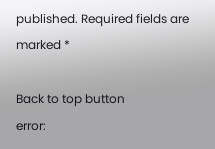published. Required fields are marked *

Back to top button
error: